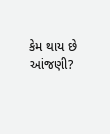કેમ થાય છે આંજણી?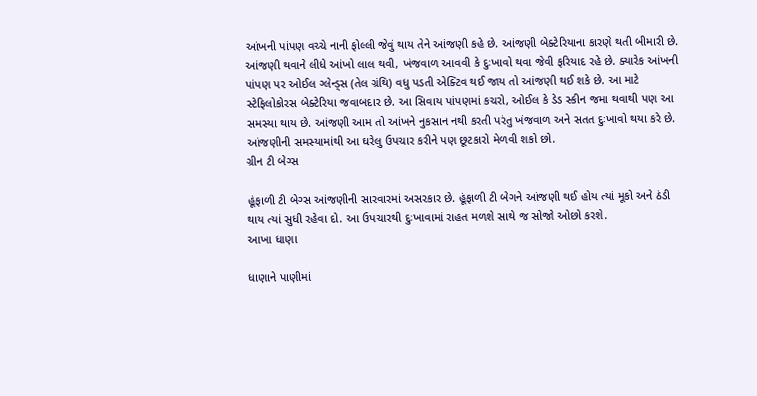આંખની પાંપણ વચ્ચે નાની ફોલ્લી જેવું થાય તેને આંજણી કહે છે. આંજણી બેક્ટેરિયાના કારણે થતી બીમારી છે. આંજણી થવાને લીધે આંખો લાલ થવી, ખંજવાળ આવવી કે દુઃખાવો થવા જેવી ફરિયાદ રહે છે. ક્યારેક આંખની પાંપણ પર ઓઈલ ગ્લેન્ડ્સ (તેલ ગ્રંથિ) વધુ પડતી એક્ટિવ થઈ જાય તો આંજણી થઈ શકે છે. આ માટે સ્ટેફિલોકોરસ બેક્ટેરિયા જવાબદાર છે. આ સિવાય પાંપણમાં કચરો, ઓઈલ કે ડેડ સ્કીન જમા થવાથી પણ આ સમસ્યા થાય છે. આંજણી આમ તો આંખને નુકસાન નથી કરતી પરંતુ ખંજવાળ અને સતત દુઃખાવો થયા કરે છે. આંજણીની સમસ્યામાંથી આ ઘરેલુ ઉપચાર કરીને પણ છૂટકારો મેળવી શકો છો.
ગ્રીન ટી બેગ્સ

હૂંફાળી ટી બેગ્સ આંજણીની સારવારમાં અસરકાર છે. હૂંફાળી ટી બેગને આંજણી થઈ હોય ત્યાં મૂકો અને ઠંડી થાય ત્યાં સુધી રહેવા દો. આ ઉપચારથી દુઃખાવામાં રાહત મળશે સાથે જ સોજો ઓછો કરશે.
આખા ધાણા

ધાણાને પાણીમાં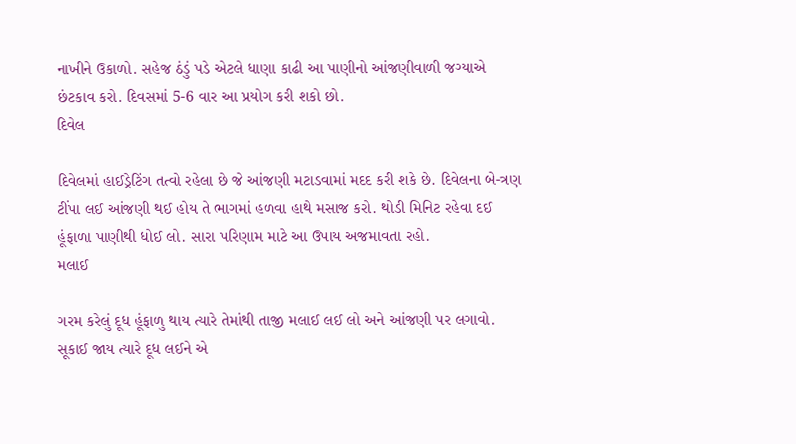નાખીને ઉકાળો. સહેજ ઠંડું પડે એટલે ધાણા કાઢી આ પાણીનો આંજણીવાળી જગ્યાએ છંટકાવ કરો. દિવસમાં 5-6 વાર આ પ્રયોગ કરી શકો છો.
દિવેલ

દિવેલમાં હાઈડ્રેટિંગ તત્વો રહેલા છે જે આંજણી મટાડવામાં મદદ કરી શકે છે. દિવેલના બે-ત્રણ ટીંપા લઈ આંજણી થઈ હોય તે ભાગમાં હળવા હાથે મસાજ કરો. થોડી મિનિટ રહેવા દઈ હૂંફાળા પાણીથી ધોઈ લો. સારા પરિણામ માટે આ ઉપાય અજમાવતા રહો.
મલાઈ

ગરમ કરેલું દૂધ હૂંફાળુ થાય ત્યારે તેમાંથી તાજી મલાઈ લઈ લો અને આંજણી પર લગાવો. સૂકાઈ જાય ત્યારે દૂધ લઈને એ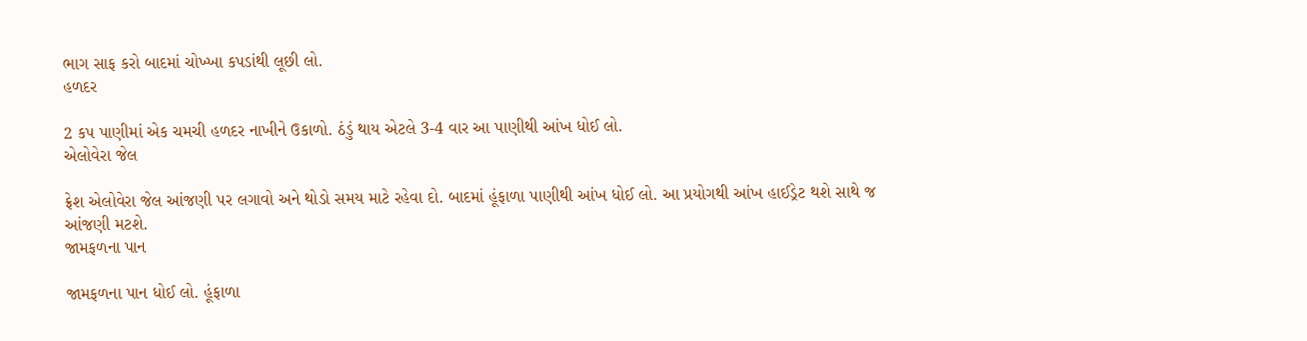ભાગ સાફ કરો બાદમાં ચોખ્ખા કપડાંથી લૂછી લો.
હળદર

2 કપ પાણીમાં એક ચમચી હળદર નાખીને ઉકાળો. ઠંડું થાય એટલે 3-4 વાર આ પાણીથી આંખ ધોઈ લો.
એલોવેરા જેલ

ફ્રેશ એલોવેરા જેલ આંજણી પર લગાવો અને થોડો સમય માટે રહેવા દો. બાદમાં હૂંફાળા પાણીથી આંખ ધોઈ લો. આ પ્રયોગથી આંખ હાઈડ્રેટ થશે સાથે જ આંજણી મટશે.
જામફળના પાન

જામફળના પાન ધોઈ લો. હૂંફાળા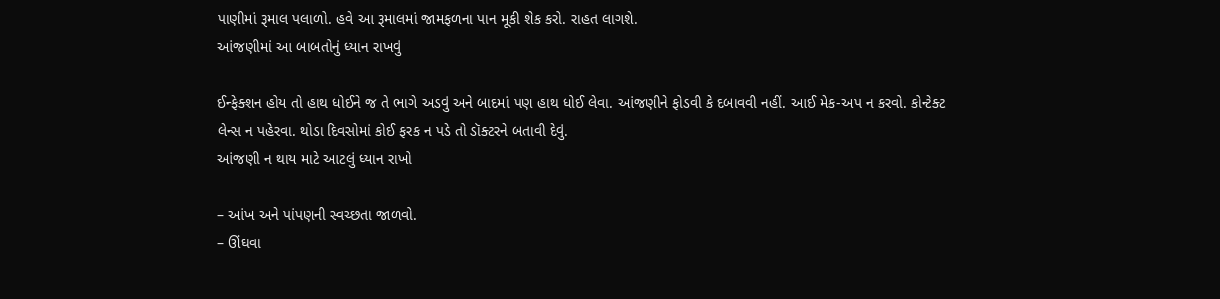પાણીમાં રૂમાલ પલાળો. હવે આ રૂમાલમાં જામફળના પાન મૂકી શેક કરો. રાહત લાગશે.
આંજણીમાં આ બાબતોનું ધ્યાન રાખવું

ઈન્ફેક્શન હોય તો હાથ ધોઈને જ તે ભાગે અડવું અને બાદમાં પણ હાથ ધોઈ લેવા. આંજણીને ફોડવી કે દબાવવી નહીં. આઈ મેક-અપ ન કરવો. કોન્ટેક્ટ લેન્સ ન પહેરવા. થોડા દિવસોમાં કોઈ ફરક ન પડે તો ડૉક્ટરને બતાવી દેવું.
આંજણી ન થાય માટે આટલું ધ્યાન રાખો

– આંખ અને પાંપણની સ્વચ્છતા જાળવો.
– ઊંઘવા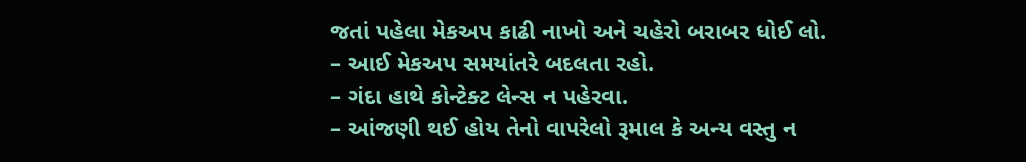જતાં પહેલા મેકઅપ કાઢી નાખો અને ચહેરો બરાબર ધોઈ લો.
– આઈ મેકઅપ સમયાંતરે બદલતા રહો.
– ગંદા હાથે કોન્ટેક્ટ લેન્સ ન પહેરવા.
– આંજણી થઈ હોય તેનો વાપરેલો રૂમાલ કે અન્ય વસ્તુ ન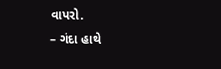વાપરો.
– ગંદા હાથે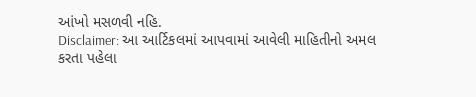આંખો મસળવી નહિ.
Disclaimer: આ આર્ટિકલમાં આપવામાં આવેલી માહિતીનો અમલ કરતા પહેલા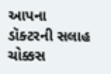આપના ડૉક્ટરની સલાહ ચોક્કસ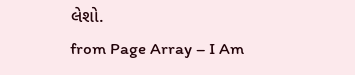લેશો.
from Page Array – I Am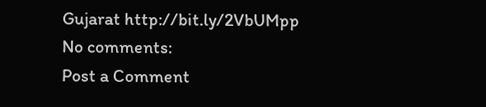Gujarat http://bit.ly/2VbUMpp
No comments:
Post a Comment